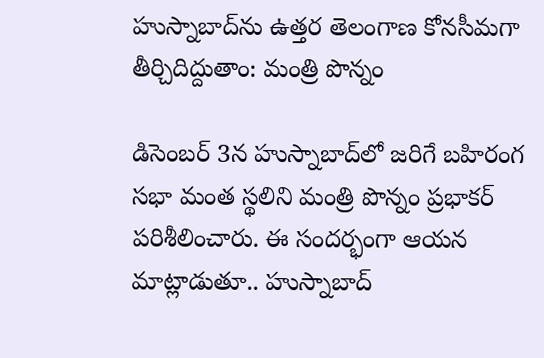హుస్నాబాద్‌ను ఉత్తర తెలంగాణ కోనసీమగా తీర్చిదిద్దుతాం: మంత్రి పొన్నం

డిసెంబర్ 3న హుస్నాబాద్‌లో జరిగే బహిరంగ సభా మంత స్థలిని మంత్రి పొన్నం ప్రభాకర్ పరిశీలించారు. ఈ సందర్భంగా ఆయన మాట్లాడుతూ.. హుస్నాబాద్‌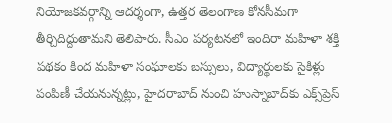నియోజకవర్గాన్ని ఆదర్శంగా, ఉత్తర తెలంగాణ కోనసీమగా తీర్చిదిద్దుతామని తెలిపారు. సీఎం పర్యటనలో ఇందిరా మహిళా శక్తి పథకం కింద మహిళా సంఘాలకు బస్సులు, విద్యార్థులకు సైకిళ్లు పంపిణీ చేయనున్నట్లు, హైదరాబాద్‌ నుంచి హుస్నాబాద్‌కు ఎక్స్‌ప్రెస్‌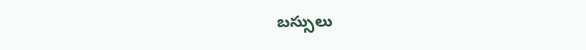బస్సులు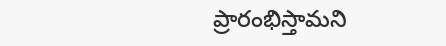ప్రారంభిస్తామని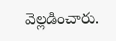వెల్లడించారు.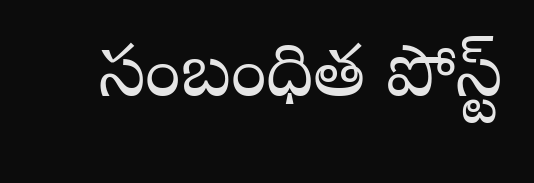సంబంధిత పోస్ట్